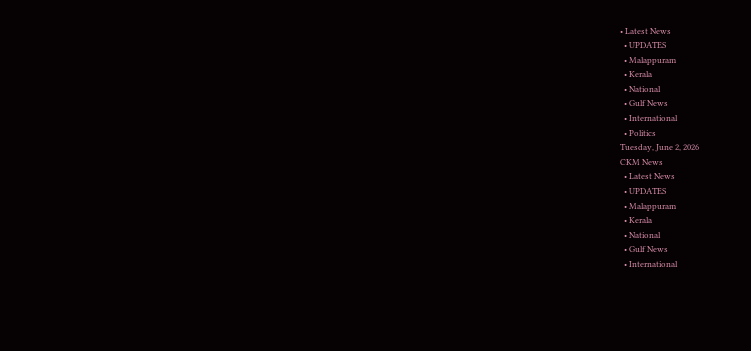• Latest News
  • UPDATES
  • Malappuram
  • Kerala
  • National
  • Gulf News
  • International
  • Politics
Tuesday, June 2, 2026
CKM News
  • Latest News
  • UPDATES
  • Malappuram
  • Kerala
  • National
  • Gulf News
  • International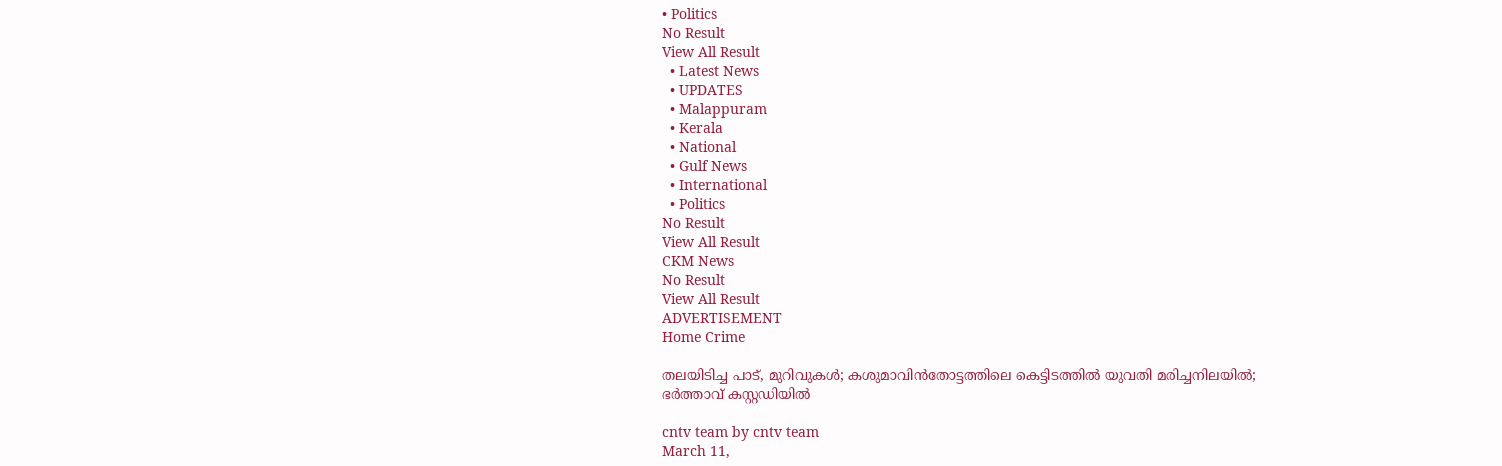• Politics
No Result
View All Result
  • Latest News
  • UPDATES
  • Malappuram
  • Kerala
  • National
  • Gulf News
  • International
  • Politics
No Result
View All Result
CKM News
No Result
View All Result
ADVERTISEMENT
Home Crime

തലയിടിച്ച പാട്, മുറിവുകൾ; കശുമാവിൻതോട്ടത്തിലെ കെട്ടിടത്തിൽ യുവതി മരിച്ചനിലയിൽ; ഭർത്താവ് കസ്റ്റഡിയിൽ

cntv team by cntv team
March 11,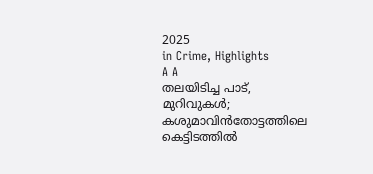2025
in Crime, Highlights
A A
തലയിടിച്ച പാട്, മുറിവുകൾ; കശുമാവിൻതോട്ടത്തിലെ കെട്ടിടത്തിൽ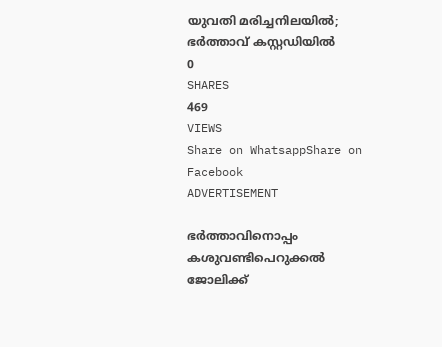യുവതി മരിച്ചനിലയിൽ; ഭർത്താവ് കസ്റ്റഡിയിൽ
0
SHARES
469
VIEWS
Share on WhatsappShare on Facebook
ADVERTISEMENT

ഭർത്താവിനൊപ്പം കശുവണ്ടിപെറുക്കൽ ജോലിക്ക്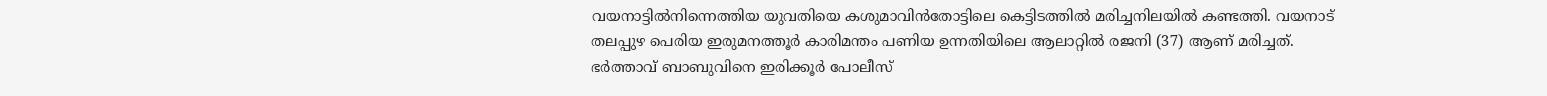വയനാട്ടിൽനിന്നെത്തിയ യുവതിയെ കശുമാവിൻതോട്ടിലെ കെട്ടിടത്തിൽ മരിച്ചനിലയിൽ കണ്ടത്തി. വയനാട് തലപ്പുഴ പെരിയ ഇരുമനത്തൂർ കാരിമന്തം പണിയ ഉന്നതിയിലെ ആലാറ്റിൽ രജനി (37) ആണ് മരിച്ചത്. ഭർത്താവ് ബാബുവിനെ ഇരിക്കൂർ പോലീസ്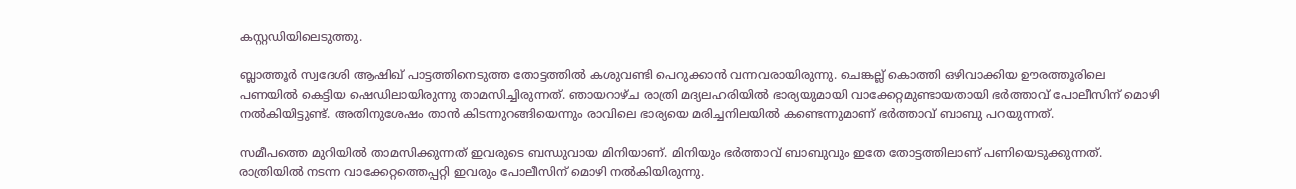കസ്റ്റഡിയിലെടുത്തു.

ബ്ലാത്തൂർ സ്വദേശി ആഷിഖ് പാട്ടത്തിനെടുത്ത തോട്ടത്തിൽ കശുവണ്ടി പെറുക്കാൻ വന്നവരായിരുന്നു. ചെങ്കല്ല് കൊത്തി ഒഴിവാക്കിയ ഊരത്തൂരിലെ പണയിൽ കെട്ടിയ ഷെഡിലായിരുന്നു താമസിച്ചിരുന്നത്. ഞായറാഴ്ച രാത്രി മദ്യലഹരിയിൽ ഭാര്യയുമായി വാക്കേറ്റമുണ്ടായതായി ഭർത്താവ് പോലീസിന് മൊഴി നൽകിയിട്ടുണ്ട്. അതിനുശേഷം താൻ കിടന്നുറങ്ങിയെന്നും രാവിലെ ഭാര്യയെ മരിച്ചനിലയിൽ കണ്ടെന്നുമാണ് ഭർത്താവ് ബാബു പറയുന്നത്.

സമീപത്തെ മുറിയിൽ താമസിക്കുന്നത് ഇവരുടെ ബന്ധുവായ മിനിയാണ്. മിനിയും ഭർത്താവ് ബാബുവും ഇതേ തോട്ടത്തിലാണ് പണിയെടുക്കുന്നത്. രാത്രിയിൽ നടന്ന വാക്കേറ്റത്തെപ്പറ്റി ഇവരും പോലീസിന് മൊഴി നൽകിയിരുന്നു.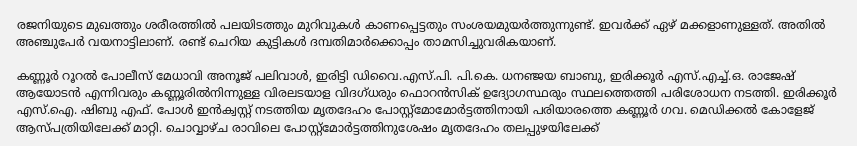രജനിയുടെ മുഖത്തും ശരീരത്തിൽ പലയിടത്തും മുറിവുകൾ കാണപ്പെട്ടതും സംശയമുയർത്തുന്നുണ്ട്. ഇവർക്ക് ഏഴ് മക്കളാണുള്ളത്. അതിൽ അഞ്ചുപേർ വയനാട്ടിലാണ്. രണ്ട് ചെറിയ കുട്ടികൾ ദമ്പതിമാർക്കൊപ്പം താമസിച്ചുവരികയാണ്.

കണ്ണൂർ റൂറൽ പോലീസ് മേധാവി അനൂജ് പലിവാൾ, ഇരിട്ടി ഡിവൈ.എസ്.പി. പി.കെ. ധനഞ്ജയ ബാബു, ഇരിക്കൂർ എസ്.എച്ച്.ഒ. രാജേഷ് ആയോടൻ എന്നിവരും കണ്ണൂരിൽനിന്നുള്ള വിരലടയാള വിദഗ്ധരും ഫൊറൻസിക് ഉദ്യോഗസ്ഥരും സ്ഥലത്തെത്തി പരിശോധന നടത്തി. ഇരിക്കൂർ എസ്.ഐ. ഷിബു എഫ്. പോൾ ഇൻക്വസ്റ്റ് നടത്തിയ മൃതദേഹം പോസ്റ്റ്മോമോർട്ടത്തിനായി പരിയാരത്തെ കണ്ണൂർ ഗവ. മെഡിക്കൽ കോളേജ് ആസ്പത്രിയിലേക്ക് മാറ്റി. ചൊവ്വാഴ്ച രാവിലെ പോസ്റ്റ്മോർട്ടത്തിനുശേഷം മൃതദേഹം തലപ്പുഴയിലേക്ക്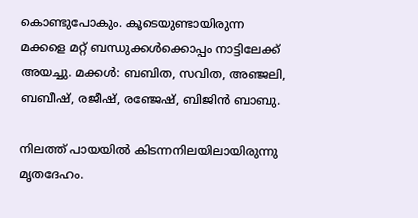കൊണ്ടുപോകും. കൂടെയുണ്ടായിരുന്ന മക്കളെ മറ്റ് ബന്ധുക്കൾക്കൊപ്പം നാട്ടിലേക്ക് അയച്ചു. മക്കൾ: ബബിത, സവിത, അഞ്ജലി, ബബീഷ്, രജീഷ്, രഞ്ജേഷ്, ബിജിൻ ബാബു.

നിലത്ത് പായയിൽ കിടന്നനിലയിലായിരുന്നു മൃതദേഹം.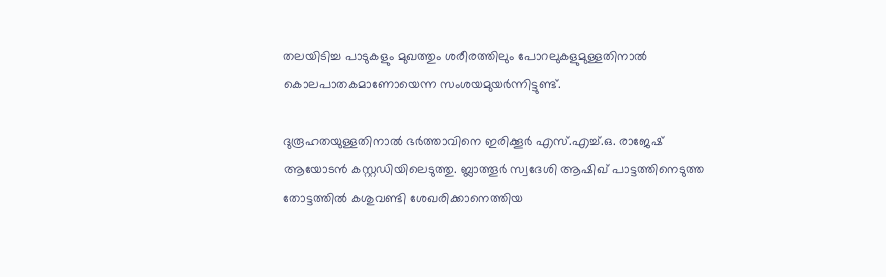തലയിടിച്ച പാടുകളും മുഖത്തും ശരീരത്തിലും പോറലുകളുമുള്ളതിനാൽ കൊലപാതകമാണോയെന്ന സംശയമുയർന്നിട്ടുണ്ട്.

ദുരൂഹതയുള്ളതിനാൽ ഭർത്താവിനെ ഇരിക്കൂർ എസ്.എച്ച്.ഒ. രാജേഷ് ആയോടൻ കസ്റ്റഡിയിലെടുത്തു. ബ്ലാത്തൂർ സ്വദേശി ആഷിഖ് പാട്ടത്തിനെടുത്ത തോട്ടത്തിൽ കശുവണ്ടി ശേഖരിക്കാനെത്തിയ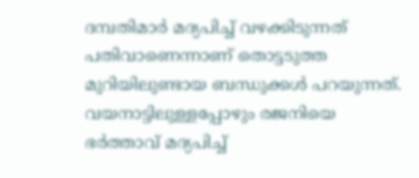ദമ്പതിമാർ മദ്യപിച്ച് വഴക്കിടുന്നത് പതിവാണെന്നാണ് തൊട്ടടുത്ത മുറിയിലുണ്ടായ ബന്ധുക്കൾ പറയുന്നത്. വയനാട്ടിലുള്ളപ്പോഴും രജനിയെ ഭർത്താവ് മദ്യപിച്ച്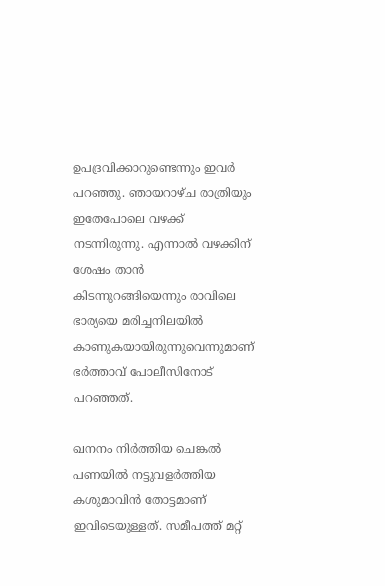ഉപദ്രവിക്കാറുണ്ടെന്നും ഇവർ പറഞ്ഞു. ഞായറാഴ്ച രാത്രിയും ഇതേപോലെ വഴക്ക് നടന്നിരുന്നു. എന്നാൽ വഴക്കിന് ശേഷം താൻ കിടന്നുറങ്ങിയെന്നും രാവിലെ ഭാര്യയെ മരിച്ചനിലയിൽ കാണുകയായിരുന്നുവെന്നുമാണ് ഭർത്താവ് പോലീസിനോട് പറഞ്ഞത്.

ഖനനം നിർത്തിയ ചെങ്കൽ പണയിൽ നട്ടുവളർത്തിയ കശുമാവിൻ തോട്ടമാണ് ഇവിടെയുള്ളത്. സമീപത്ത് മറ്റ്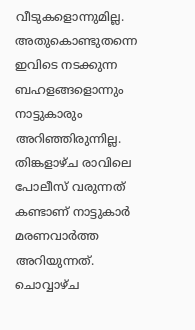വീടുകളൊന്നുമില്ല. അതുകൊണ്ടുതന്നെ ഇവിടെ നടക്കുന്ന ബഹളങ്ങളൊന്നും നാട്ടുകാരും അറിഞ്ഞിരുന്നില്ല. തിങ്കളാഴ്ച രാവിലെ പോലീസ് വരുന്നത് കണ്ടാണ് നാട്ടുകാർ മരണവാർത്ത അറിയുന്നത്. ചൊവ്വാഴ്ച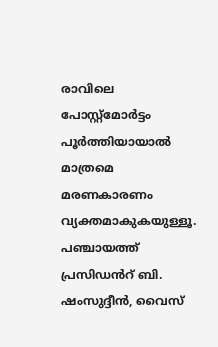രാവിലെ പോസ്റ്റ്മോർട്ടം പൂർത്തിയായാൽ മാത്രമെ മരണകാരണം വ്യക്തമാകുകയുള്ളൂ. പഞ്ചായത്ത് പ്രസിഡൻറ് ബി. ഷംസുദ്ദീൻ, വൈസ്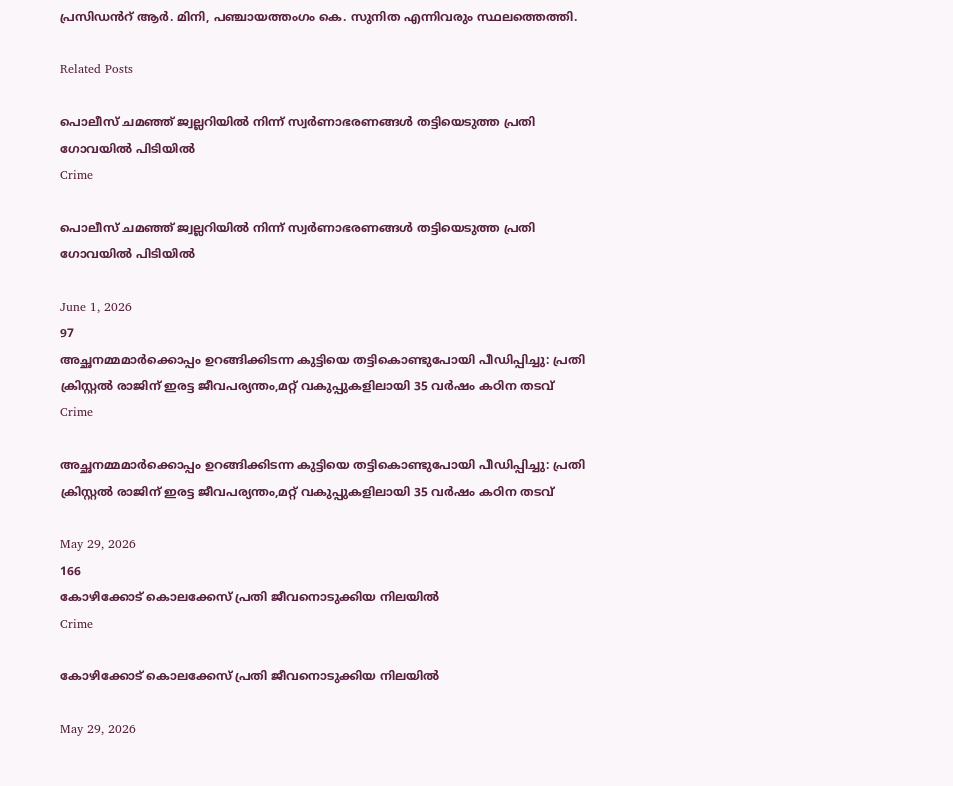പ്രസിഡൻറ് ആർ. മിനി, പഞ്ചായത്തംഗം കെ. സുനിത എന്നിവരും സ്ഥലത്തെത്തി.

Related Posts

പൊലീസ് ചമഞ്ഞ് ജ്വല്ലറിയിൽ നിന്ന് സ്വർണാഭരണങ്ങൾ തട്ടിയെടുത്ത പ്രതി ഗോവയിൽ പിടിയിൽ
Crime

പൊലീസ് ചമഞ്ഞ് ജ്വല്ലറിയിൽ നിന്ന് സ്വർണാഭരണങ്ങൾ തട്ടിയെടുത്ത പ്രതി ഗോവയിൽ പിടിയിൽ

June 1, 2026
97
അച്ഛനമ്മമാർക്കൊപ്പം ഉറങ്ങിക്കിടന്ന കുട്ടിയെ തട്ടികൊണ്ടുപോയി പീഡിപ്പിച്ചു: പ്രതി ക്രിസ്റ്റൽ രാജിന് ഇരട്ട ജീവപര്യന്തം,മറ്റ് വകുപ്പുകളിലായി 35 വര്‍ഷം കഠിന തടവ്
Crime

അച്ഛനമ്മമാർക്കൊപ്പം ഉറങ്ങിക്കിടന്ന കുട്ടിയെ തട്ടികൊണ്ടുപോയി പീഡിപ്പിച്ചു: പ്രതി ക്രിസ്റ്റൽ രാജിന് ഇരട്ട ജീവപര്യന്തം,മറ്റ് വകുപ്പുകളിലായി 35 വര്‍ഷം കഠിന തടവ്

May 29, 2026
166
കോഴിക്കോട് കൊലക്കേസ് പ്രതി ജീവനൊടുക്കിയ നിലയില്‍
Crime

കോഴിക്കോട് കൊലക്കേസ് പ്രതി ജീവനൊടുക്കിയ നിലയില്‍

May 29, 2026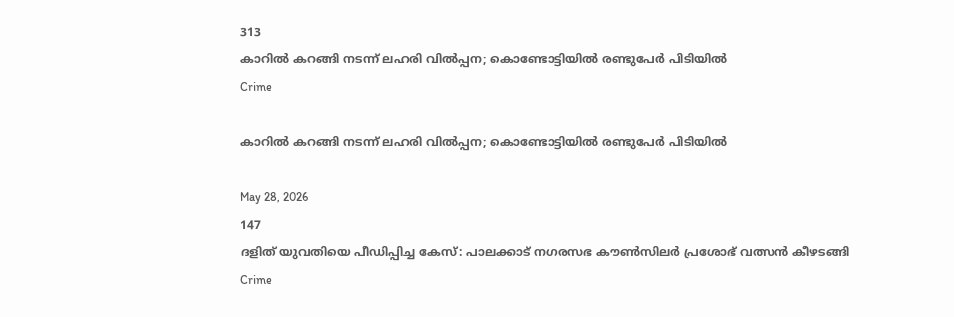313
കാറില്‍ കറങ്ങി നടന്ന് ലഹരി വില്‍പ്പന; കൊണ്ടോട്ടിയില്‍ രണ്ടുപേര്‍ പിടിയില്‍
Crime

കാറില്‍ കറങ്ങി നടന്ന് ലഹരി വില്‍പ്പന; കൊണ്ടോട്ടിയില്‍ രണ്ടുപേര്‍ പിടിയില്‍

May 28, 2026
147
ദളിത് യുവതിയെ പീഡിപ്പിച്ച കേസ്: പാലക്കാട് നഗരസഭ കൗൺസിലർ പ്രശോഭ് വത്സൻ കീഴടങ്ങി
Crime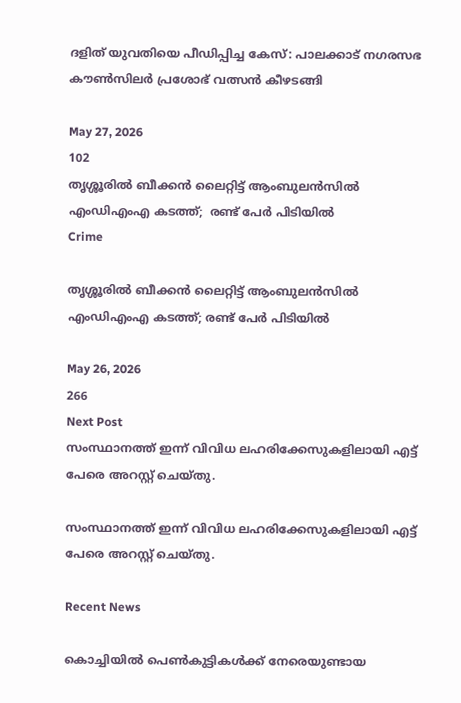ദളിത് യുവതിയെ പീഡിപ്പിച്ച കേസ്: പാലക്കാട് നഗരസഭ കൗൺസിലർ പ്രശോഭ് വത്സൻ കീഴടങ്ങി

May 27, 2026
102
തൃശ്ശൂരിൽ ബീക്കൻ ലൈറ്റിട്ട് ആംബുലൻസിൽ എംഡിഎംഎ കടത്ത്;  രണ്ട് പേർ പിടിയിൽ
Crime

തൃശ്ശൂരിൽ ബീക്കൻ ലൈറ്റിട്ട് ആംബുലൻസിൽ എംഡിഎംഎ കടത്ത്; രണ്ട് പേർ പിടിയിൽ

May 26, 2026
266
Next Post
സംസ്ഥാനത്ത് ഇന്ന് വിവിധ ലഹരിക്കേസുകളിലായി എട്ട് പേരെ അറസ്റ്റ് ചെയ്തു.

സംസ്ഥാനത്ത് ഇന്ന് വിവിധ ലഹരിക്കേസുകളിലായി എട്ട് പേരെ അറസ്റ്റ് ചെയ്തു.

Recent News

കൊച്ചിയിൽ പെൺകുട്ടികൾക്ക് നേരെയുണ്ടായ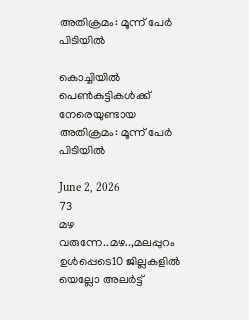അതിക്രമം: മൂന്ന് പേർ പിടിയിൽ

കൊച്ചിയിൽ പെൺകുട്ടികൾക്ക് നേരെയുണ്ടായ അതിക്രമം: മൂന്ന് പേർ പിടിയിൽ

June 2, 2026
73
മഴ വരുന്നേ..മഴ..,മലപ്പുറം ഉൾപ്പെടെ10 ജില്ലകളിൽ യെല്ലോ അലർട്ട്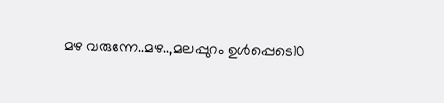മഴ വരുന്നേ..മഴ..,മലപ്പുറം ഉൾപ്പെടെ10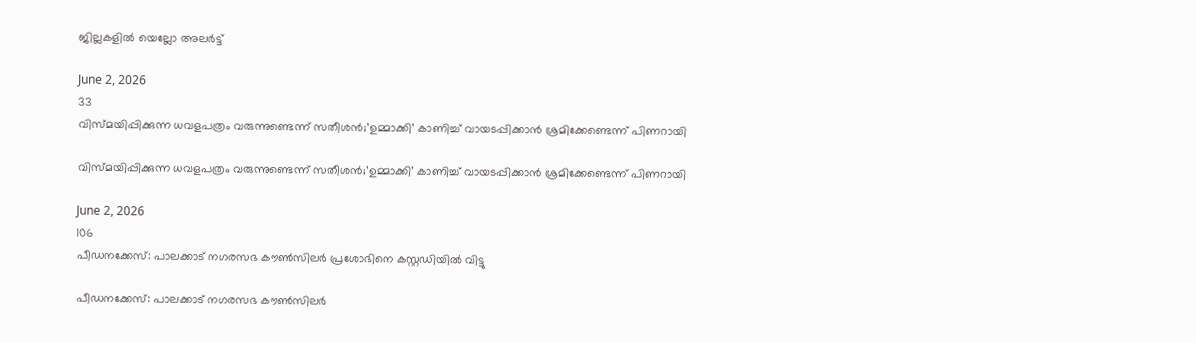ജില്ലകളിൽ യെല്ലോ അലർട്ട്

June 2, 2026
33
വിസ്മയിപ്പിക്കുന്ന ധവളപത്രം വരുന്നുണ്ടെന്ന് സതീശൻ;’ഉമ്മാക്കി’ കാണിച്ച് വായടപ്പിക്കാൻ ശ്രമിക്കേണ്ടെന്ന് പിണറായി

വിസ്മയിപ്പിക്കുന്ന ധവളപത്രം വരുന്നുണ്ടെന്ന് സതീശൻ;’ഉമ്മാക്കി’ കാണിച്ച് വായടപ്പിക്കാൻ ശ്രമിക്കേണ്ടെന്ന് പിണറായി

June 2, 2026
106
പീഡനക്കേസ്: പാലക്കാട് നഗരസഭ കൗൺസിലർ പ്രശോഭിനെ കസ്റ്റഡിയിൽ വിട്ടു

പീഡനക്കേസ്: പാലക്കാട് നഗരസഭ കൗൺസിലർ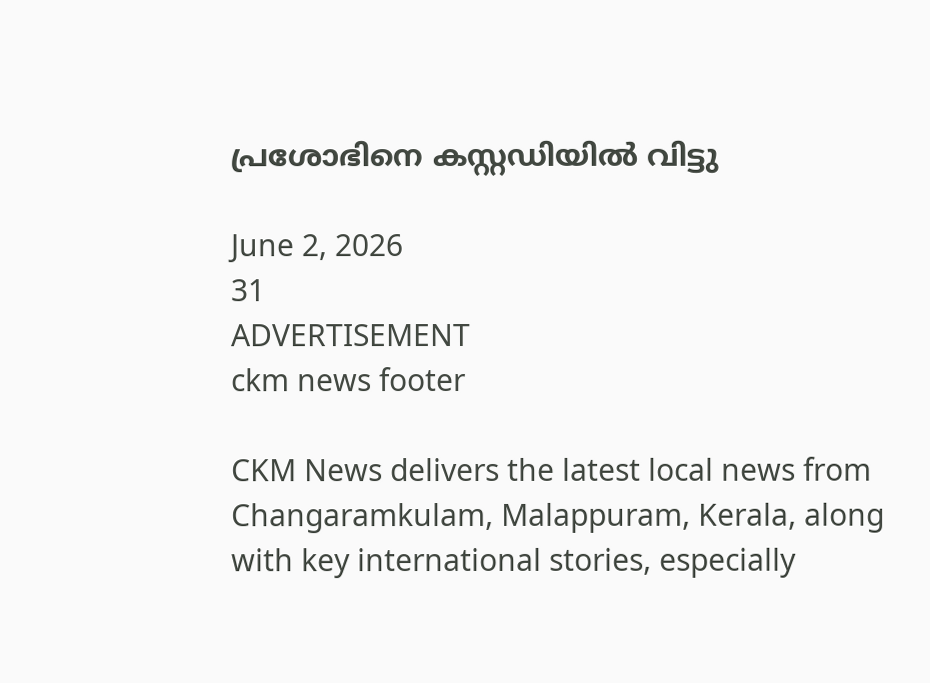പ്രശോഭിനെ കസ്റ്റഡിയിൽ വിട്ടു

June 2, 2026
31
ADVERTISEMENT
ckm news footer

CKM News delivers the latest local news from Changaramkulam, Malappuram, Kerala, along with key international stories, especially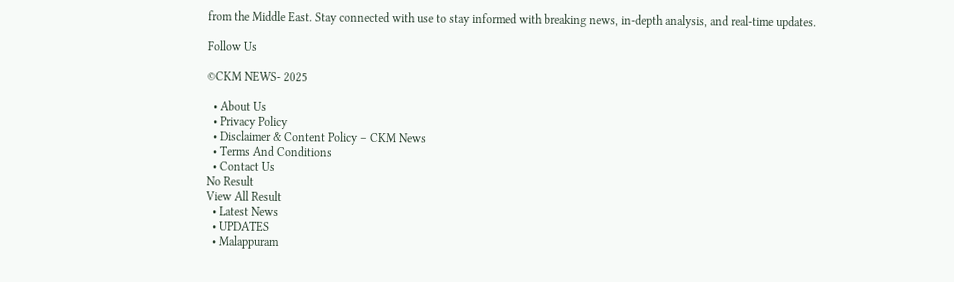from the Middle East. Stay connected with use to stay informed with breaking news, in-depth analysis, and real-time updates.

Follow Us

©CKM NEWS- 2025

  • About Us
  • Privacy Policy
  • Disclaimer & Content Policy – CKM News
  • Terms And Conditions
  • Contact Us
No Result
View All Result
  • Latest News
  • UPDATES
  • Malappuram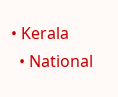• Kerala
  • National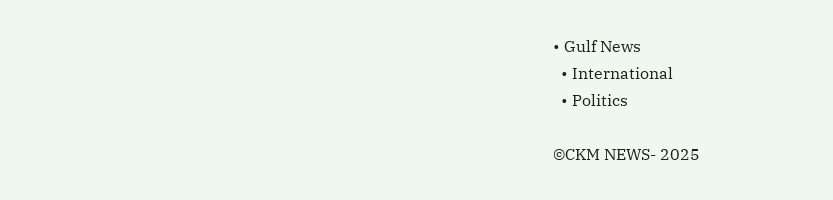• Gulf News
  • International
  • Politics

©CKM NEWS- 2025